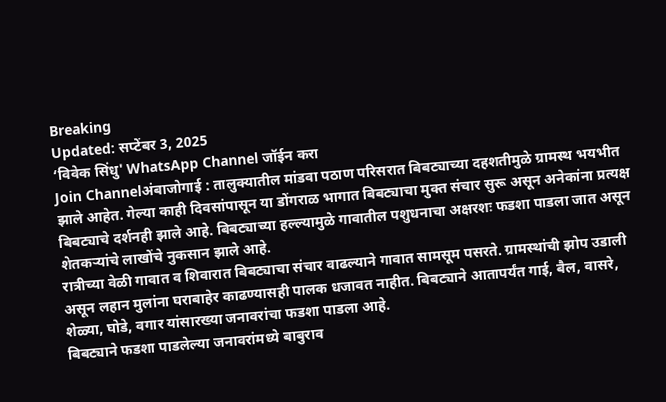Breaking
Updated: सप्टेंबर 3, 2025
‘विवेक सिंधु' WhatsApp Channel जॉईन करा
Join Channelअंबाजोगाई : तालुक्यातील मांडवा पठाण परिसरात बिबट्याच्या दहशतीमुळे ग्रामस्थ भयभीत झाले आहेत. गेल्या काही दिवसांपासून या डोंगराळ भागात बिबट्याचा मुक्त संचार सुरू असून अनेकांना प्रत्यक्ष बिबट्याचे दर्शनही झाले आहे. बिबट्याच्या हल्ल्यामुळे गावातील पशुधनाचा अक्षरशः फडशा पाडला जात असून शेतकऱ्यांचे लाखोंचे नुकसान झाले आहे.
रात्रीच्या वेळी गावात व शिवारात बिबट्याचा संचार वाढल्याने गावात सामसूम पसरते. ग्रामस्थांची झोप उडाली असून लहान मुलांना घराबाहेर काढण्यासही पालक धजावत नाहीत. बिबट्याने आतापर्यंत गाई, बैल, वासरे, शेळ्या, घोडे, वगार यांसारख्या जनावरांचा फडशा पाडला आहे.
बिबट्याने फडशा पाडलेल्या जनावरांमध्ये बाबुराव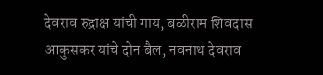देवराव रुद्राक्ष यांची गाय, बळीराम शिवदास आकुसकर यांचे दोन बैल, नवनाथ देवराव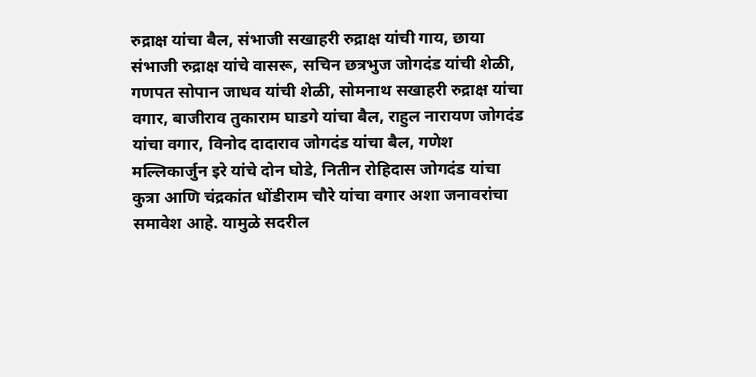रुद्राक्ष यांचा बैल, संभाजी सखाहरी रुद्राक्ष यांची गाय, छाया संभाजी रुद्राक्ष यांचे वासरू, सचिन छत्रभुज जोगदंड यांची शेळी, गणपत सोपान जाधव यांची शेळी, सोमनाथ सखाहरी रुद्राक्ष यांचा वगार, बाजीराव तुकाराम घाडगे यांचा बैल, राहुल नारायण जोगदंड यांचा वगार, विनोद दादाराव जोगदंड यांचा बैल, गणेश मल्लिकार्जुन इरे यांचे दोन घोडे, नितीन रोहिदास जोगदंड यांचा कुत्रा आणि चंद्रकांत धोंडीराम चौरे यांचा वगार अशा जनावरांचा समावेश आहे. यामुळे सदरील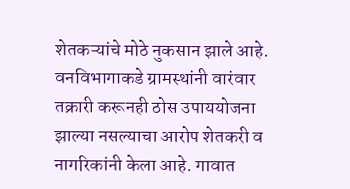शेतकऱ्यांचे मोठे नुकसान झाले आहे.
वनविभागाकडे ग्रामस्थांनी वारंवार तक्रारी करूनही ठोस उपाययोजना झाल्या नसल्याचा आरोप शेतकरी व नागरिकांनी केला आहे. गावात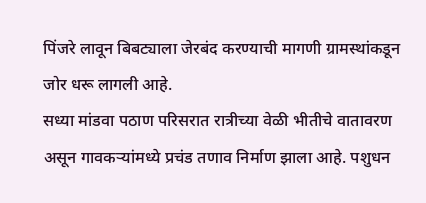पिंजरे लावून बिबट्याला जेरबंद करण्याची मागणी ग्रामस्थांकडून जोर धरू लागली आहे.
सध्या मांडवा पठाण परिसरात रात्रीच्या वेळी भीतीचे वातावरण असून गावकऱ्यांमध्ये प्रचंड तणाव निर्माण झाला आहे. पशुधन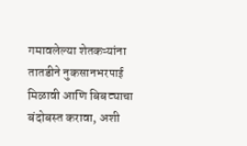गमावलेल्या शेतकऱ्यांना तातडीने नुकसानभरपाई मिळावी आणि बिबट्याचा बंदोबस्त करावा, अशी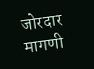जोरदार मागणी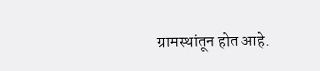ग्रामस्थांतून होत आहे.